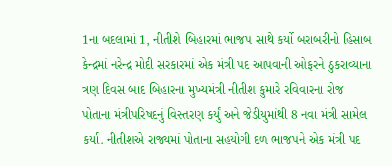1ના બદલામાં 1, નીતીશે બિહારમાં ભાજપ સાથે કર્યો બરાબરીનો હિસાબ
કેન્દ્રમાં નરેન્દ્ર મોદી સરકારમાં એક મંત્રી પદ આપવાની ઓફરને ઠુકરાવ્યાના ત્રણ દિવસ બાદ બિહારના મુખ્યમંત્રી નીતીશ કુમારે રવિવારના રોજ પોતાના મંત્રીપરિષદનું વિસ્તરણ કર્યું અને જેડીયુમાંથી 8 નવા મંત્રી સામેલ કર્યા. નીતીશએ રાજ્યમાં પોતાના સહયોગી દળ ભાજપને એક મંત્રી પદ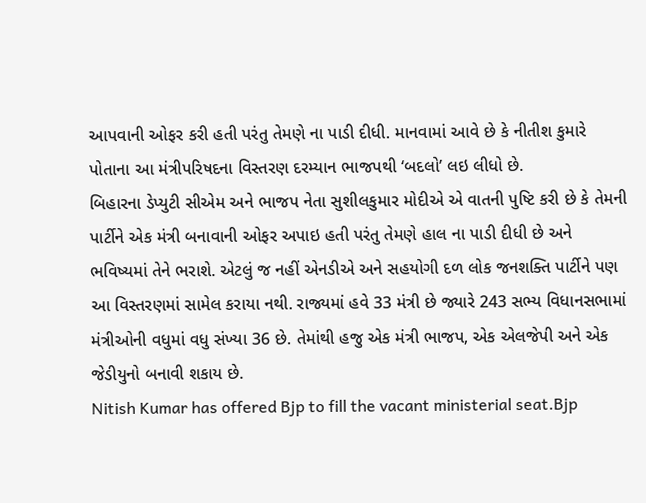આપવાની ઓફર કરી હતી પરંતુ તેમણે ના પાડી દીધી. માનવામાં આવે છે કે નીતીશ કુમારે પોતાના આ મંત્રીપરિષદના વિસ્તરણ દરમ્યાન ભાજપથી ‘બદલો’ લઇ લીધો છે.
બિહારના ડેપ્યુટી સીએમ અને ભાજપ નેતા સુશીલકુમાર મોદીએ એ વાતની પુષ્ટિ કરી છે કે તેમની પાર્ટીને એક મંત્રી બનાવાની ઓફર અપાઇ હતી પરંતુ તેમણે હાલ ના પાડી દીધી છે અને ભવિષ્યમાં તેને ભરાશે. એટલું જ નહીં એનડીએ અને સહયોગી દળ લોક જનશક્તિ પાર્ટીને પણ આ વિસ્તરણમાં સામેલ કરાયા નથી. રાજ્યમાં હવે 33 મંત્રી છે જ્યારે 243 સભ્ય વિધાનસભામાં મંત્રીઓની વધુમાં વધુ સંખ્યા 36 છે. તેમાંથી હજુ એક મંત્રી ભાજપ, એક એલજેપી અને એક જેડીયુનો બનાવી શકાય છે.
Nitish Kumar has offered Bjp to fill the vacant ministerial seat.Bjp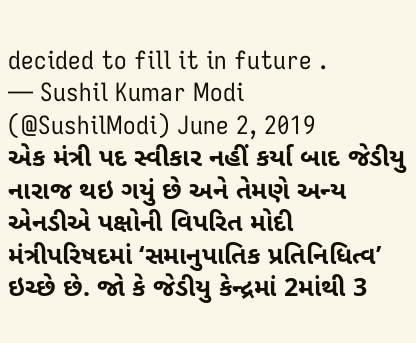decided to fill it in future .
— Sushil Kumar Modi (@SushilModi) June 2, 2019
એક મંત્રી પદ સ્વીકાર નહીં કર્યા બાદ જેડીયુ નારાજ થઇ ગયું છે અને તેમણે અન્ય એનડીએ પક્ષોની વિપરિત મોદી મંત્રીપરિષદમાં ‘સમાનુપાતિક પ્રતિનિધિત્વ’ ઇચ્છે છે. જો કે જેડીયુ કેન્દ્રમાં 2માંથી 3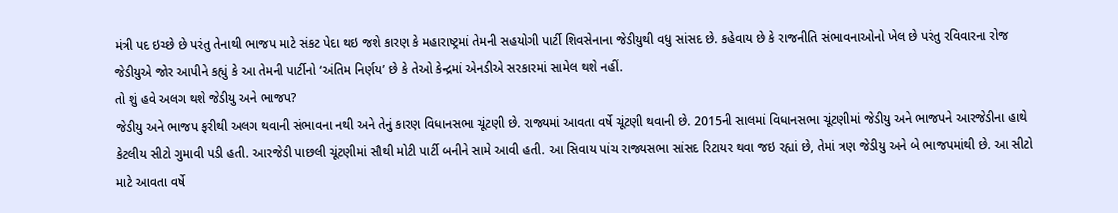મંત્રી પદ ઇચ્છે છે પરંતુ તેનાથી ભાજપ માટે સંકટ પેદા થઇ જશે કારણ કે મહારાષ્ટ્રમાં તેમની સહયોગી પાર્ટી શિવસેનાના જેડીયુથી વધુ સાંસદ છે. કહેવાય છે કે રાજનીતિ સંભાવનાઓનો ખેલ છે પરંતુ રવિવારના રોજ જેડીયુએ જોર આપીને કહ્યું કે આ તેમની પાર્ટીનો ‘અંતિમ નિર્ણય’ છે કે તેઓ કેન્દ્રમાં એનડીએ સરકારમાં સામેલ થશે નહીં.
તો શું હવે અલગ થશે જેડીયુ અને ભાજપ?
જેડીયુ અને ભાજપ ફરીથી અલગ થવાની સંભાવના નથી અને તેનું કારણ વિધાનસભા ચૂંટણી છે. રાજ્યમાં આવતા વર્ષે ચૂંટણી થવાની છે. 2015ની સાલમાં વિધાનસભા ચૂંટણીમાં જેડીયુ અને ભાજપને આરજેડીના હાથે કેટલીય સીટો ગુમાવી પડી હતી. આરજેડી પાછલી ચૂંટણીમાં સૌથી મોટી પાર્ટી બનીને સામે આવી હતી. આ સિવાય પાંચ રાજ્યસભા સાંસદ રિટાયર થવા જઇ રહ્યાં છે, તેમાં ત્રણ જેડીયુ અને બે ભાજપમાંથી છે. આ સીટો માટે આવતા વર્ષે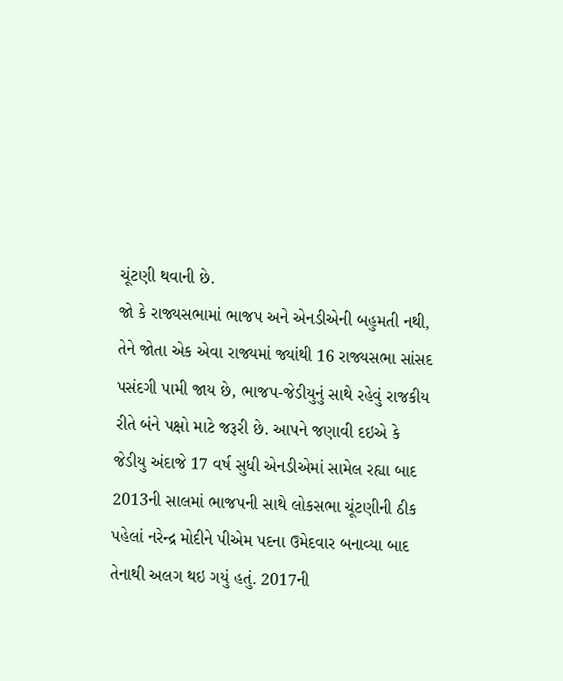ચૂંટણી થવાની છે.
જો કે રાજ્યસભામાં ભાજપ અને એનડીએની બહુમતી નથી, તેને જોતા એક એવા રાજ્યમાં જ્યાંથી 16 રાજ્યસભા સાંસદ પસંદગી પામી જાય છે, ભાજપ-જેડીયુનું સાથે રહેવું રાજકીય રીતે બંને પક્ષો માટે જરૂરી છે. આપને જણાવી દઇએ કે જેડીયુ અંદાજે 17 વર્ષ સુધી એનડીએમાં સામેલ રહ્યા બાદ 2013ની સાલમાં ભાજપની સાથે લોકસભા ચૂંટણીની ઠીક પહેલાં નરેન્દ્ર મોદીને પીએમ પદના ઉમેદવાર બનાવ્યા બાદ તેનાથી અલગ થઇ ગયું હતું. 2017ની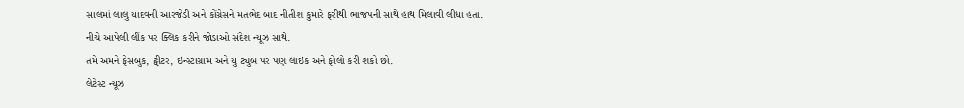સાલમાં લાલુ યાદવની આરજેડી અને કોંગ્રેસને મતભેદ બાદ નીતીશ કુમારે ફરીથી ભાજપની સાથે હાથ મિલાવી લીધા હતા.
નીચે આપેલી લીંક પર ક્લિક કરીને જોડાઓ સંદેશ ન્યૂઝ સાથે.
તમે અમને ફેસબુક, ટ્વીટર, ઇન્સ્ટાગ્રામ અને યુ ટ્યુબ પર પણ લાઇક અને ફોલો કરી શકો છો.
લેટેસ્ટ ન્યૂઝ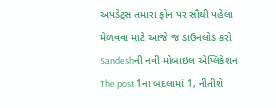અપડેટ્સ તમારા ફોન પર સૌથી પહેલા મેળવવા માટે આજે જ ડાઉનલોડ કરો Sandeshની નવી મોબાઇલ એપ્લિકેશન
The post 1ના બદલામાં 1, નીતીશે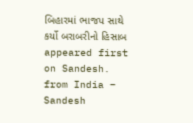બિહારમાં ભાજપ સાથે કર્યો બરાબરીનો હિસાબ appeared first on Sandesh.
from India – Sandesh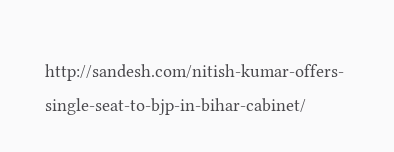http://sandesh.com/nitish-kumar-offers-single-seat-to-bjp-in-bihar-cabinet/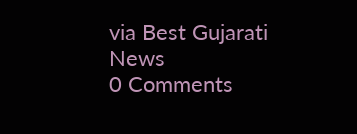via Best Gujarati News
0 Comments